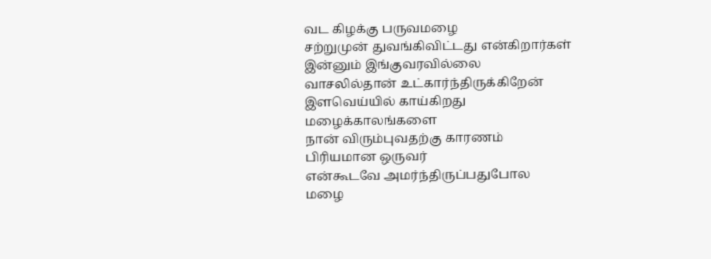வட கிழக்கு பருவமழை
சற்றுமுன் துவங்கிவிட்டது என்கிறார்கள்
இன்னும் இங்குவரவில்லை
வாசலில்தான் உட்கார்ந்திருக்கிறேன்
இளவெய்யில் காய்கிறது
மழைக்காலங்களை
நான் விரும்புவதற்கு காரணம்
பிரியமான ஒருவர்
என்கூடவே அமர்ந்திருப்பதுபோல
மழை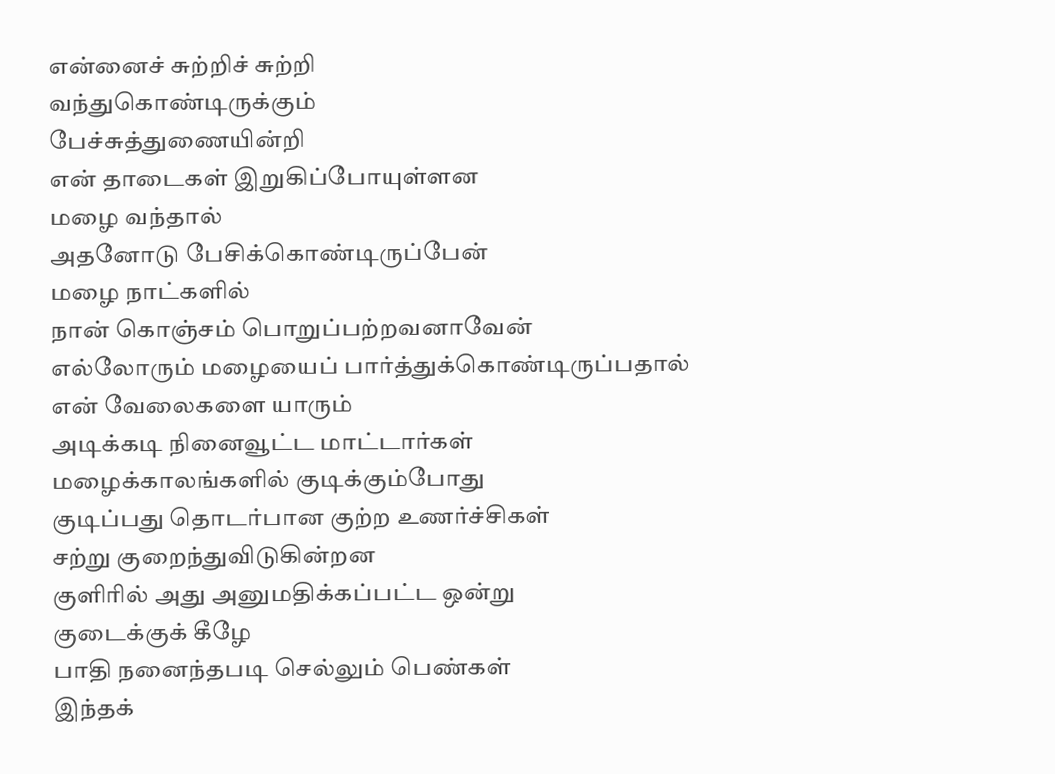என்னைச் சுற்றிச் சுற்றி
வந்துகொண்டிருக்கும்
பேச்சுத்துணையின்றி
என் தாடைகள் இறுகிப்போயுள்ளன
மழை வந்தால்
அதனோடு பேசிக்கொண்டிருப்பேன்
மழை நாட்களில்
நான் கொஞ்சம் பொறுப்பற்றவனாவேன்
எல்லோரும் மழையைப் பார்த்துக்கொண்டிருப்பதால்
என் வேலைகளை யாரும்
அடிக்கடி நினைவூட்ட மாட்டார்கள்
மழைக்காலங்களில் குடிக்கும்போது
குடிப்பது தொடர்பான குற்ற உணர்ச்சிகள்
சற்று குறைந்துவிடுகின்றன
குளிரில் அது அனுமதிக்கப்பட்ட ஒன்று
குடைக்குக் கீழே
பாதி நனைந்தபடி செல்லும் பெண்கள்
இந்தக்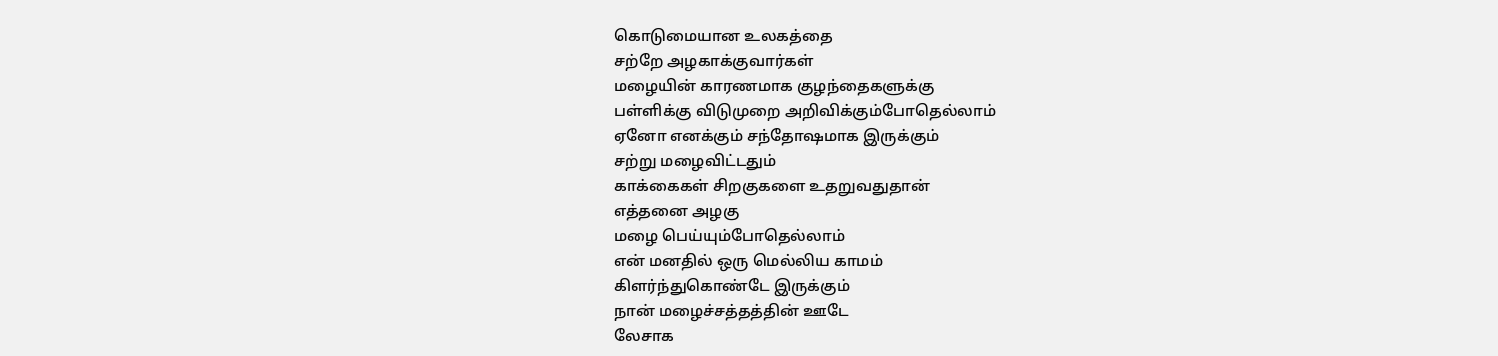கொடுமையான உலகத்தை
சற்றே அழகாக்குவார்கள்
மழையின் காரணமாக குழந்தைகளுக்கு
பள்ளிக்கு விடுமுறை அறிவிக்கும்போதெல்லாம்
ஏனோ எனக்கும் சந்தோஷமாக இருக்கும்
சற்று மழைவிட்டதும்
காக்கைகள் சிறகுகளை உதறுவதுதான்
எத்தனை அழகு
மழை பெய்யும்போதெல்லாம்
என் மனதில் ஒரு மெல்லிய காமம்
கிளர்ந்துகொண்டே இருக்கும்
நான் மழைச்சத்தத்தின் ஊடே
லேசாக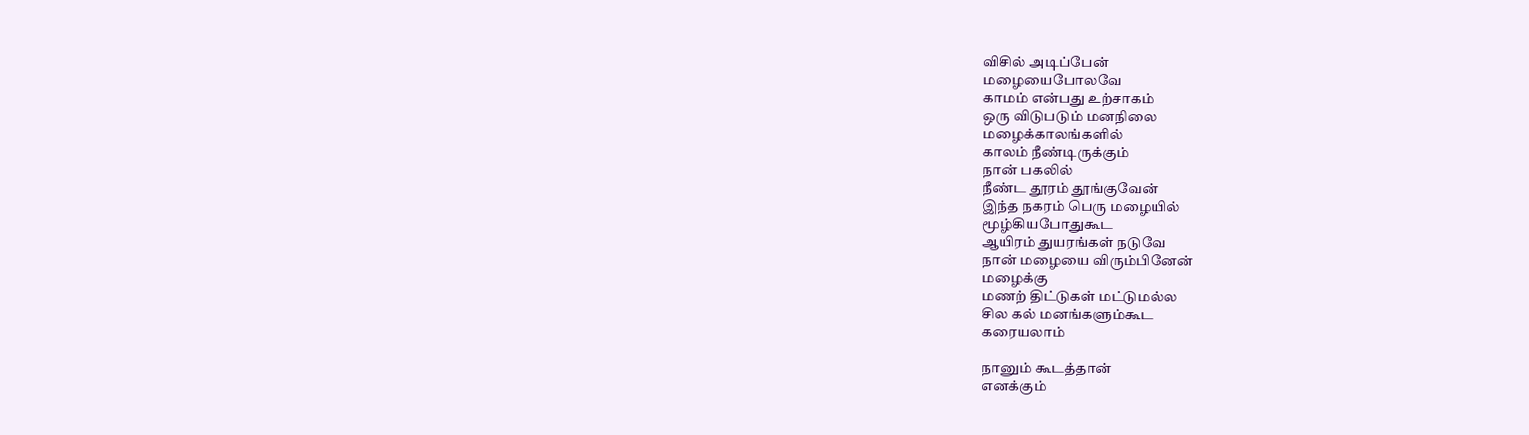விசில் அடிப்பேன்
மழையைபோலவே
காமம் என்பது உற்சாகம்
ஒரு விடுபடும் மனநிலை
மழைக்காலங்களில்
காலம் நீண்டிருக்கும்
நான் பகலில்
நீண்ட தூரம் தூங்குவேன்
இந்த நகரம் பெரு மழையில்
மூழ்கியபோதுகூட
ஆயிரம் துயரங்கள் நடுவே
நான் மழையை விரும்பினேன்
மழைக்கு
மணற் திட்டுகள் மட்டுமல்ல
சில கல் மனங்களும்கூட
கரையலாம்

நானும் கூடத்தான்
எனக்கும்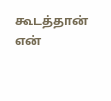கூடத்தான்
என்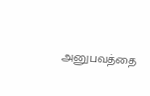அனுபவத்தை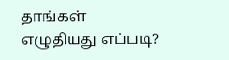தாங்கள் எழுதியது எப்படி?